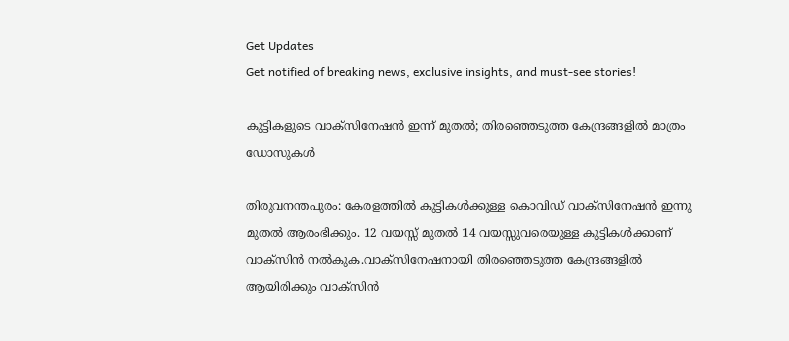Get Updates
Get notified of breaking news, exclusive insights, and must-see stories!

കുട്ടികളുടെ വാക്സിനേഷൻ ഇന്ന് മുതൽ; തിരഞ്ഞെടുത്ത കേന്ദ്രങ്ങളിൽ മാത്രം ഡോസുകൾ

തിരുവനന്തപുരം: കേരളത്തിൽ കുട്ടികൾക്കുള്ള കൊവിഡ് വാക്സിനേഷൻ ഇന്നു മുതൽ ആരംഭിക്കും. 12 വയസ്സ് മുതൽ 14 വയസ്സുവരെയുള്ള കുട്ടികൾക്കാണ് വാക്സിൻ നൽകുക.വാക്സിനേഷനായി തിരഞ്ഞെടുത്ത കേന്ദ്രങ്ങളിൽ ആയിരിക്കും വാക്സിൻ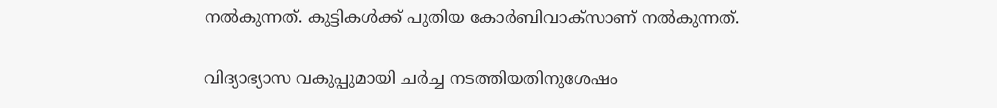നൽകുന്നത്. കുട്ടികൾക്ക് പുതിയ കോര്‍ബിവാക്‌സാണ് നൽകുന്നത്.

വിദ്യാഭ്യാസ വകുപ്പുമായി ചർച്ച നടത്തിയതിനുശേഷം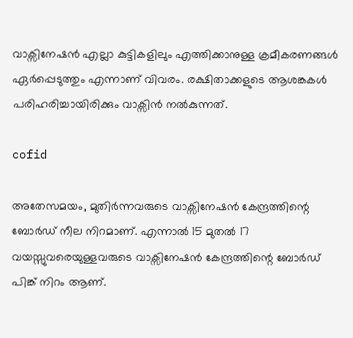വാക്സിനേഷൻ എല്ലാ കുട്ടികളിലും എത്തിക്കാനുള്ള ക്രമീകരണങ്ങൾ ഏർപ്പെടുത്തും എന്നാണ് വിവരം. രക്ഷിതാക്കളുടെ ആശങ്കകൾ പരിഹരിച്ചായിരിക്കും വാക്സിൻ നൽകുന്നത്.

cofid

അതേസമയം, മുതിർന്നവരുടെ വാക്സിനേഷൻ കേന്ദ്രത്തിന്റെ ബോർഡ് നീല നിറമാണ്. എന്നാൽ 15 മുതൽ 17 വയസ്സുവരെയുള്ളവരുടെ വാക്സിനേഷൻ കേന്ദ്രത്തിന്റെ ബോർഡ് പിങ്ക് നിറം ആണ്.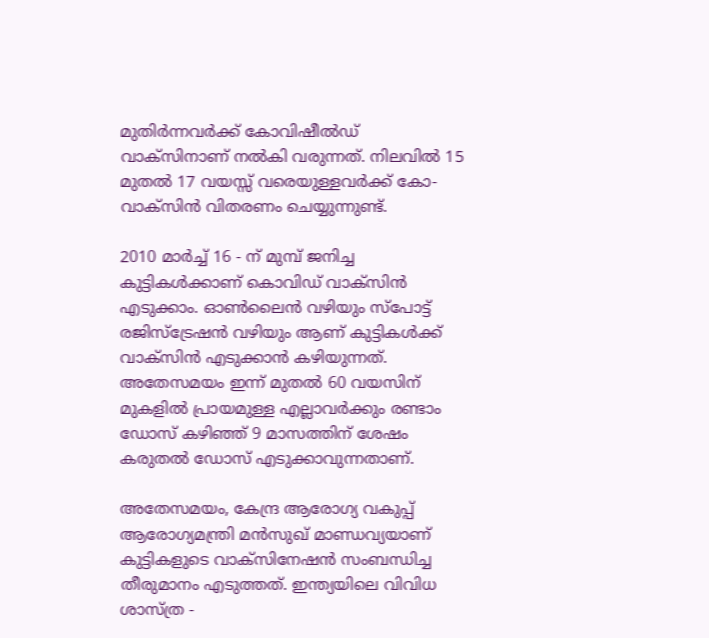മുതിർന്നവർക്ക് കോവിഷീല്‍ഡ് വാക്സിനാണ് നൽകി വരുന്നത്. നിലവിൽ 15 മുതൽ 17 വയസ്സ് വരെയുള്ളവർക്ക് കോ- വാക്സിൻ വിതരണം ചെയ്യുന്നുണ്ട്.

2010 മാര്‍ച്ച് 16 - ന് മുമ്പ് ജനിച്ച കുട്ടികള്‍ക്കാണ് കൊവിഡ് വാക്‌സിൻ എടുക്കാം. ഓണ്‍ലൈന്‍ വഴിയും സ്‌പോട്ട് രജിസ്‌ട്രേഷന്‍ വഴിയും ആണ് കുട്ടികള്‍ക്ക് വാക്‌സിന്‍ എടുക്കാൻ കഴിയുന്നത്. അതേസമയം ഇന്ന് മുതല്‍ 60 വയസിന് മുകളില്‍ പ്രായമുള്ള എല്ലാവര്‍ക്കും രണ്ടാം ഡോസ് കഴിഞ്ഞ് 9 മാസത്തിന് ശേഷം കരുതല്‍ ഡോസ് എടുക്കാവുന്നതാണ്.

അതേസമയം, കേന്ദ്ര ആരോഗ്യ വകുപ്പ് ആരോഗ്യമന്ത്രി മൻസുഖ് മാണ്ഡവ്യയാണ് കുട്ടികളുടെ വാക്സിനേഷൻ സംബന്ധിച്ച തീരുമാനം എടുത്തത്. ഇന്ത്യയിലെ വിവിധ ശാസ്ത്ര -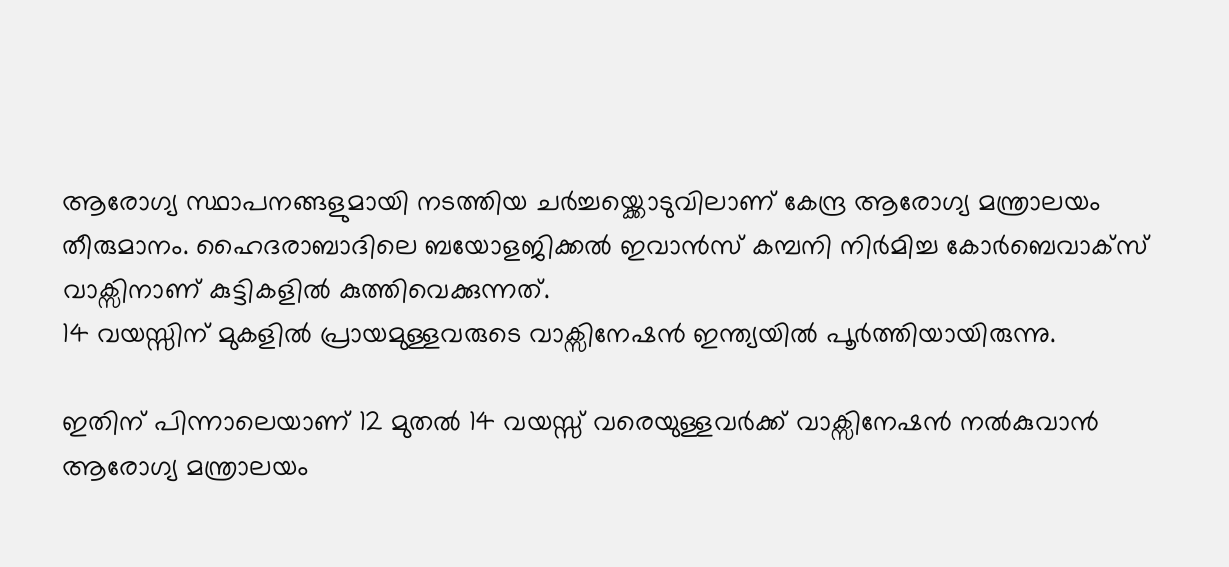ആരോഗ്യ സ്ഥാപനങ്ങളുമായി നടത്തിയ ചർച്ചയ്ക്കൊടുവിലാണ് കേന്ദ്ര ആരോഗ്യ മന്ത്രാലയം തീരുമാനം. ഹൈദരാബാദിലെ ബയോളജിക്കൽ ഇവാൻസ് കമ്പനി നിർമിച്ച കോർബെവാക്സ് വാക്സിനാണ് കുട്ടികളിൽ കുത്തിവെക്കുന്നത്.
14 വയസ്സിന് മുകളിൽ പ്രായമുള്ളവരുടെ വാക്സിനേഷൻ ഇന്ത്യയിൽ പൂർത്തിയായിരുന്നു.

ഇതിന് പിന്നാലെയാണ് 12 മുതൽ 14 വയസ്സ് വരെയുള്ളവർക്ക് വാക്സിനേഷൻ നൽകുവാൻ ആരോഗ്യ മന്ത്രാലയം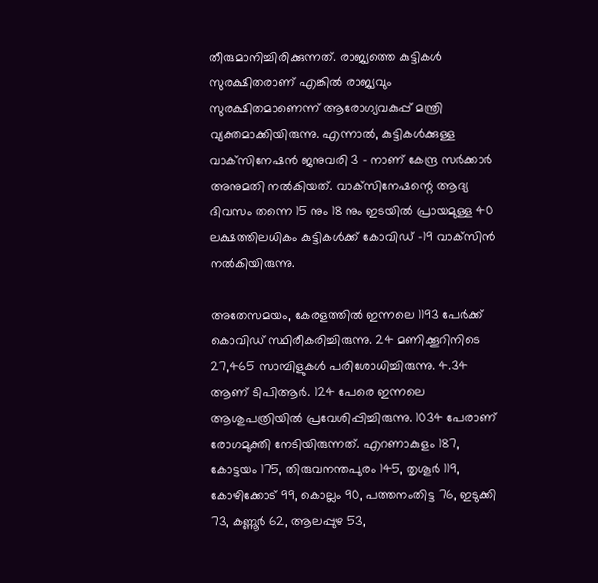തീരുമാനിച്ചിരിക്കുന്നത്. രാജ്യത്തെ കുട്ടികൾ സുരക്ഷിതരാണ് എങ്കിൽ രാജ്യവും സുരക്ഷിതമാണെന്ന് ആരോഗ്യവകുപ്പ് മന്ത്രി വ്യക്തമാക്കിയിരുന്നു. എന്നാൽ, കുട്ടികൾക്കുള്ള വാക്‌സിനേഷൻ ജനുവരി 3 - നാണ് കേന്ദ്ര സർക്കാർ അനുമതി നൽകിയത്. വാക്‌സിനേഷന്റെ ആദ്യ ദിവസം തന്നെ 15 നും 18 നും ഇടയിൽ പ്രായമുള്ള 40 ലക്ഷത്തിലധികം കുട്ടികൾക്ക് കോവിഡ് -19 വാക്‌സിൻ നൽകിയിരുന്നു.

അതേസമയം, കേരളത്തിൽ ഇന്നലെ 1193 പേർക്ക് കൊവിഡ് സ്ഥിരീകരിച്ചിരുന്നു. 24 മണിക്കൂറിനിടെ 27,465 സാമ്പിളുകൾ പരിശോധിച്ചിരുന്നു. 4.34 ആണ് ടിപിആർ. 124 പേരെ ഇന്നലെ ആശുപത്രിയിൽ പ്രവേശിപ്പിച്ചിരുന്നു. 1034 പേരാണ് രോഗമുക്തി നേടിയിരുന്നത്. എറണാകുളം 187, കോട്ടയം 175, തിരുവനന്തപുരം 145, തൃശൂർ 119, കോഴിക്കോട് 99, കൊല്ലം 90, പത്തനംതിട്ട 76, ഇടുക്കി 73, കണ്ണൂർ 62, ആലപ്പുഴ 53,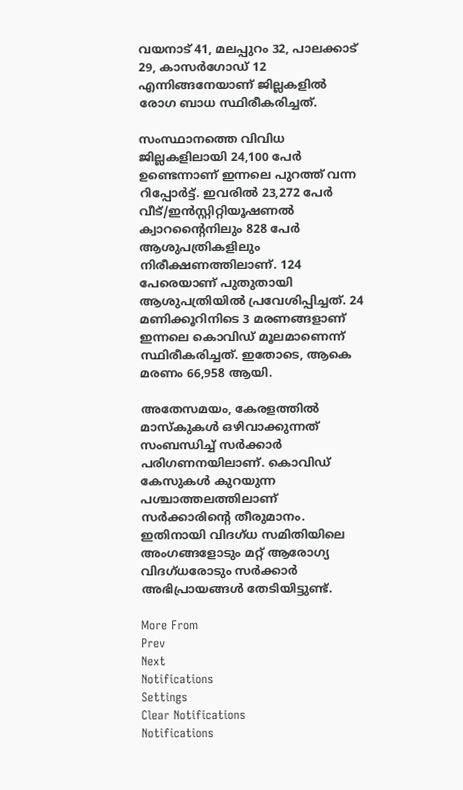വയനാട് 41, മലപ്പുറം 32, പാലക്കാട് 29, കാസർഗോഡ് 12 എന്നിങ്ങനേയാണ് ജില്ലകളിൽ രോഗ ബാധ സ്ഥിരീകരിച്ചത്.

സംസ്ഥാനത്തെ വിവിധ ജില്ലകളിലായി 24,100 പേർ ഉണ്ടെന്നാണ് ഇന്നലെ പുറത്ത് വന്ന റിപ്പോർട്ട്. ഇവരിൽ 23,272 പേർ വീട്/ഇൻസ്റ്റിറ്റിയൂഷണൽ ക്വാറന്റൈനിലും 828 പേർ ആശുപത്രികളിലും നിരീക്ഷണത്തിലാണ്. 124 പേരെയാണ് പുതുതായി ആശുപത്രിയിൽ പ്രവേശിപ്പിച്ചത്. 24 മണിക്കൂറിനിടെ 3 മരണങ്ങളാണ് ഇന്നലെ കൊവിഡ് മൂലമാണെന്ന് സ്ഥിരീകരിച്ചത്. ഇതോടെ, ആകെ മരണം 66,958 ആയി.

അതേസമയം, കേരളത്തിൽ മാസ്കുകൾ ഒഴിവാക്കുന്നത് സംബന്ധിച്ച് സർക്കാർ പരിഗണനയിലാണ്. കൊവിഡ് കേസുകൾ കുറയുന്ന പശ്ചാത്തലത്തിലാണ് സർക്കാരിന്റെ തീരുമാനം. ഇതിനായി വിദഗ്ധ സമിതിയിലെ അംഗങ്ങളോടും മറ്റ് ആരോഗ്യ വിദഗ്ധരോടും സർക്കാർ അഭിപ്രായങ്ങൾ തേടിയിട്ടുണ്ട്.

More From
Prev
Next
Notifications
Settings
Clear Notifications
Notifications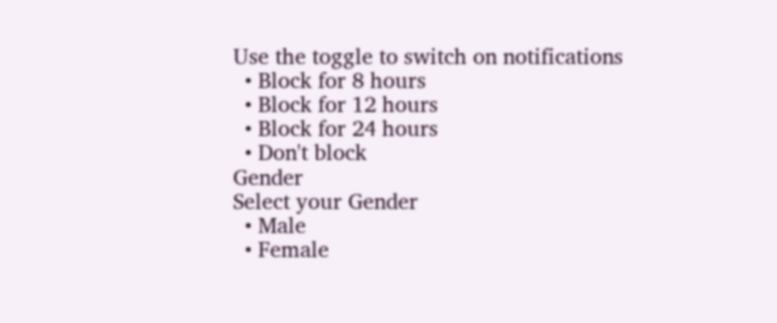Use the toggle to switch on notifications
  • Block for 8 hours
  • Block for 12 hours
  • Block for 24 hours
  • Don't block
Gender
Select your Gender
  • Male
  • Female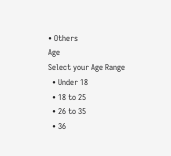• Others
Age
Select your Age Range
  • Under 18
  • 18 to 25
  • 26 to 35
  • 36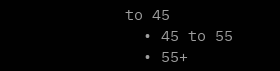to 45
  • 45 to 55
  • 55+